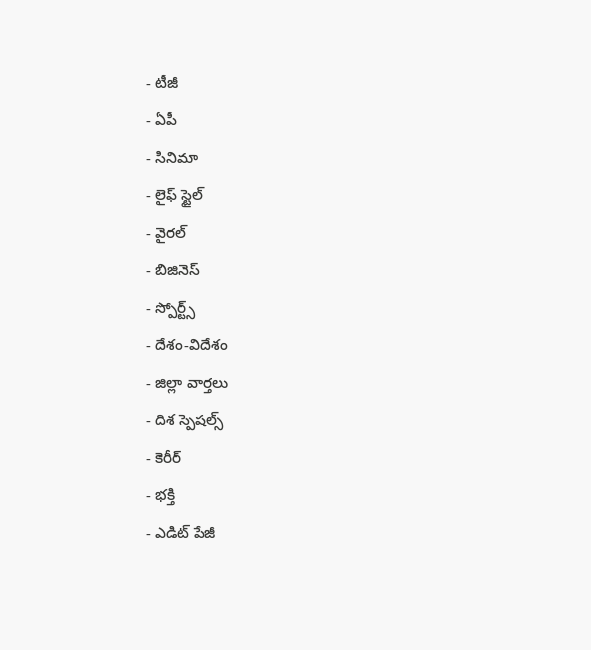- టీజీ
- ఏపీ
- సినిమా
- లైఫ్ స్టైల్
- వైరల్
- బిజినెస్
- స్పోర్ట్స్
- దేశం-విదేశం
- జిల్లా వార్తలు
- దిశ స్పెషల్స్
- కెరీర్
- భక్తి
- ఎడిట్ పేజీ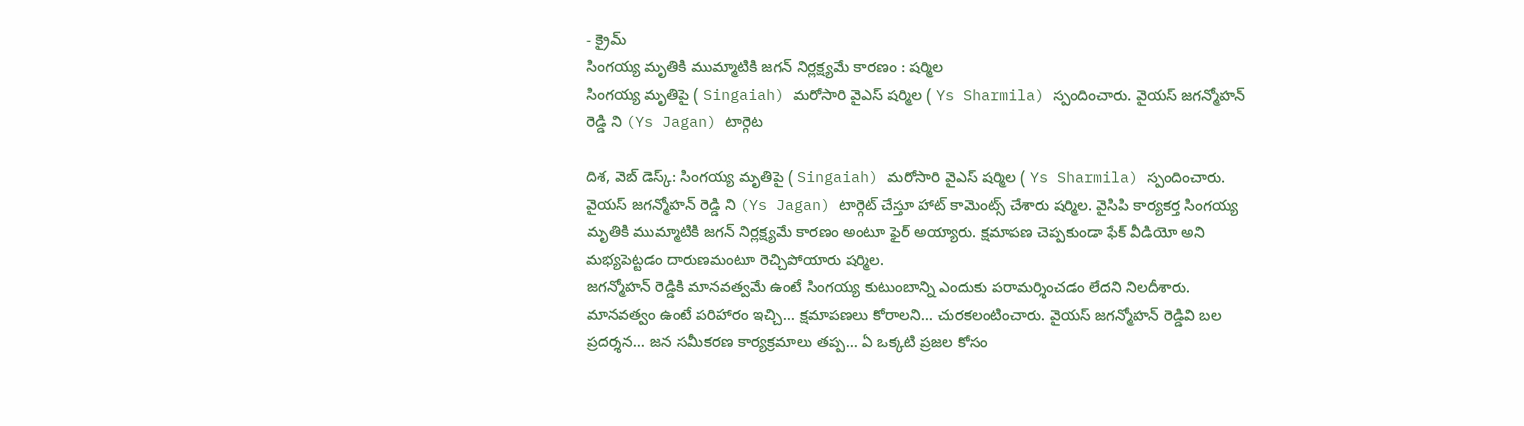- క్రైమ్
సింగయ్య మృతికి ముమ్మాటికి జగన్ నిర్లక్ష్యమే కారణం : షర్మిల
సింగయ్య మృతిపై ( Singaiah) మరోసారి వైఎస్ షర్మిల ( Ys Sharmila) స్పందించారు. వైయస్ జగన్మోహన్ రెడ్డి ని (Ys Jagan) టార్గెట

దిశ, వెబ్ డెస్క్: సింగయ్య మృతిపై ( Singaiah) మరోసారి వైఎస్ షర్మిల ( Ys Sharmila) స్పందించారు. వైయస్ జగన్మోహన్ రెడ్డి ని (Ys Jagan) టార్గెట్ చేస్తూ హాట్ కామెంట్స్ చేశారు షర్మిల. వైసిపి కార్యకర్త సింగయ్య మృతికి ముమ్మాటికి జగన్ నిర్లక్ష్యమే కారణం అంటూ ఫైర్ అయ్యారు. క్షమాపణ చెప్పకుండా ఫేక్ వీడియో అని మభ్యపెట్టడం దారుణమంటూ రెచ్చిపోయారు షర్మిల.
జగన్మోహన్ రెడ్డికి మానవత్వమే ఉంటే సింగయ్య కుటుంబాన్ని ఎందుకు పరామర్శించడం లేదని నిలదీశారు. మానవత్వం ఉంటే పరిహారం ఇచ్చి... క్షమాపణలు కోరాలని... చురకలంటించారు. వైయస్ జగన్మోహన్ రెడ్డివి బల ప్రదర్శన... జన సమీకరణ కార్యక్రమాలు తప్ప... ఏ ఒక్కటి ప్రజల కోసం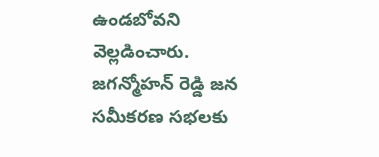ఉండబోవని వెల్లడించారు.
జగన్మోహన్ రెడ్డి జన సమీకరణ సభలకు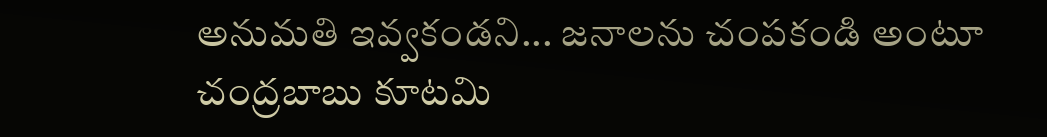అనుమతి ఇవ్వకండని... జనాలను చంపకండి అంటూ చంద్రబాబు కూటమి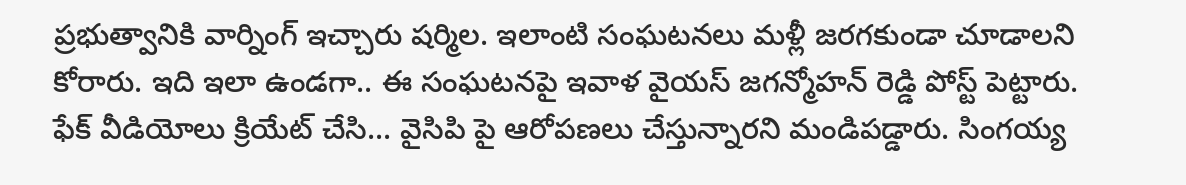ప్రభుత్వానికి వార్నింగ్ ఇచ్చారు షర్మిల. ఇలాంటి సంఘటనలు మళ్లీ జరగకుండా చూడాలని కోరారు. ఇది ఇలా ఉండగా.. ఈ సంఘటనపై ఇవాళ వైయస్ జగన్మోహన్ రెడ్డి పోస్ట్ పెట్టారు. ఫేక్ వీడియోలు క్రియేట్ చేసి... వైసిపి పై ఆరోపణలు చేస్తున్నారని మండిపడ్డారు. సింగయ్య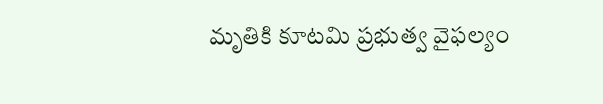మృతికి కూటమి ప్రభుత్వ వైఫల్యం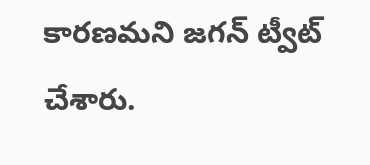కారణమని జగన్ ట్వీట్ చేశారు.